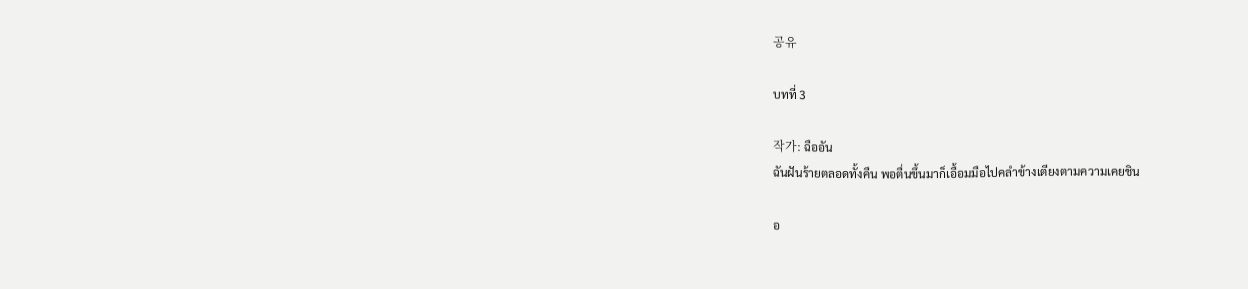공유

บทที่ 3

작가: ฉืออัน
ฉันฝันร้ายตลอดทั้งคืน พอตื่นขึ้นมาก็เอื้อมมือไปคลำข้างเตียงตามความเคยชิน

อ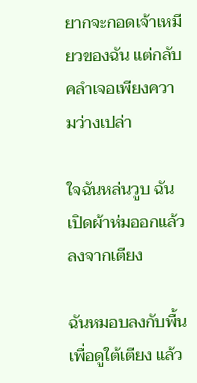ยากจะกอดเจ้าเหมียวของฉัน แต่กลับคลำเจอเพียงความว่างเปล่า

ใจฉันหล่นวูบ ฉันเปิดผ้าห่มออกแล้วลงจากเตียง

ฉันหมอบลงกับพื้นเพื่อดูใต้เตียง แล้ว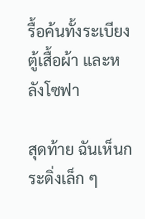รื้อค้นทั้งระเบียง ตู้เสื้อผ้า และหลังโซฟา

สุดท้าย ฉันเห็นกระดิ่งเล็ก ๆ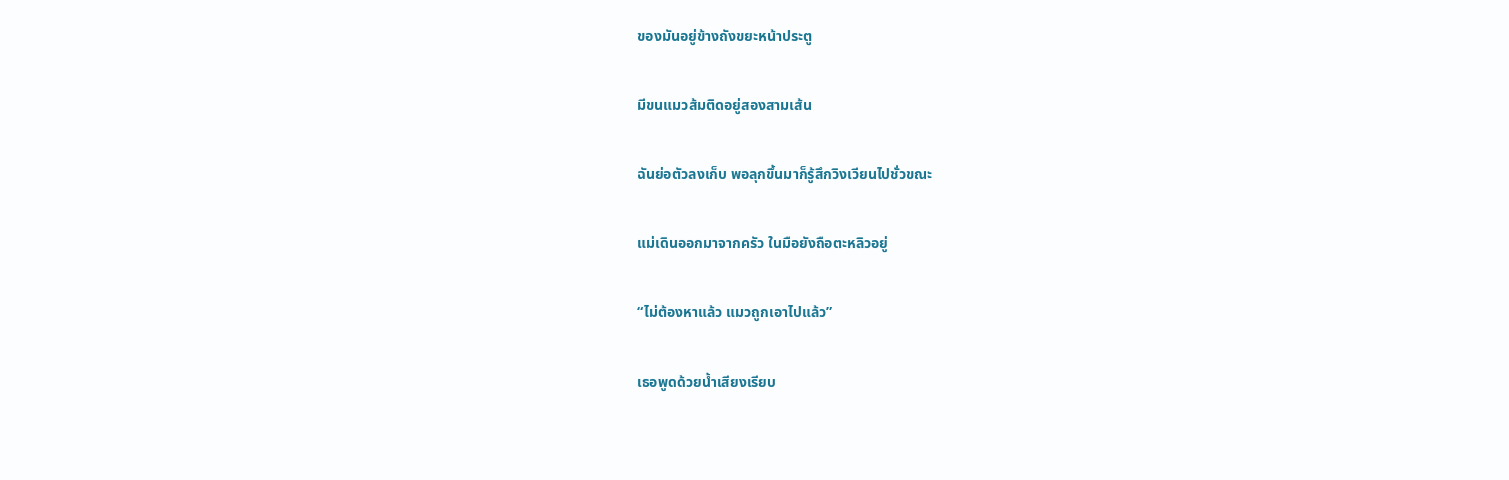ของมันอยู่ข้างถังขยะหน้าประตู

มีขนแมวส้มติดอยู่สองสามเส้น

ฉันย่อตัวลงเก็บ พอลุกขึ้นมาก็รู้สึกวิงเวียนไปชั่วขณะ

แม่เดินออกมาจากครัว ในมือยังถือตะหลิวอยู่

“ไม่ต้องหาแล้ว แมวถูกเอาไปแล้ว”

เธอพูดด้วยน้ำเสียงเรียบ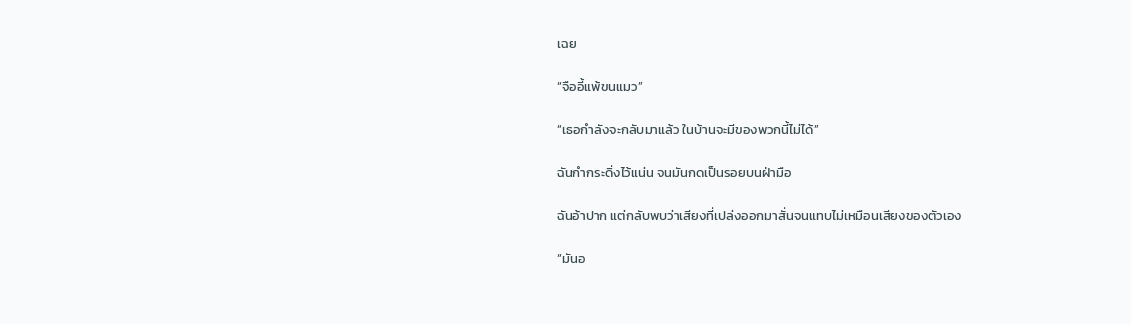เฉย

“จืออี้แพ้ขนแมว”

“เธอกำลังจะกลับมาแล้ว ในบ้านจะมีของพวกนี้ไม่ได้”

ฉันกำกระดิ่งไว้แน่น จนมันกดเป็นรอยบนฝ่ามือ

ฉันอ้าปาก แต่กลับพบว่าเสียงที่เปล่งออกมาสั่นจนแทบไม่เหมือนเสียงของตัวเอง

“มันอ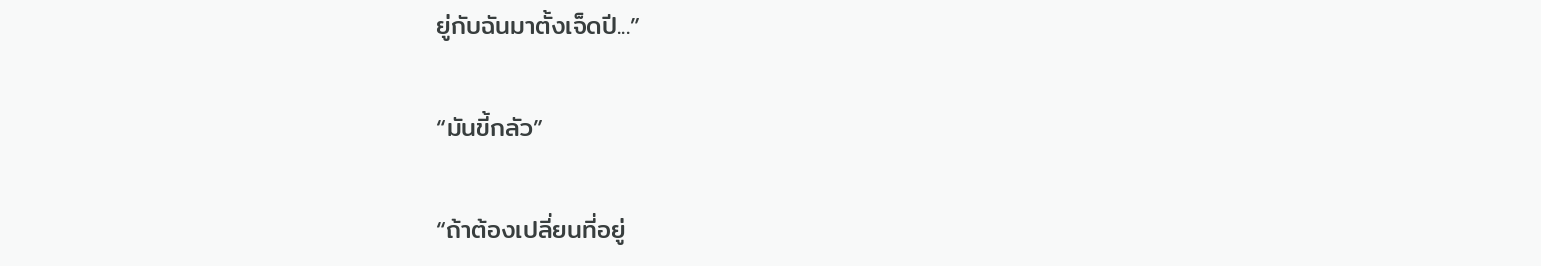ยู่กับฉันมาตั้งเจ็ดปี...”

“มันขี้กลัว”

“ถ้าต้องเปลี่ยนที่อยู่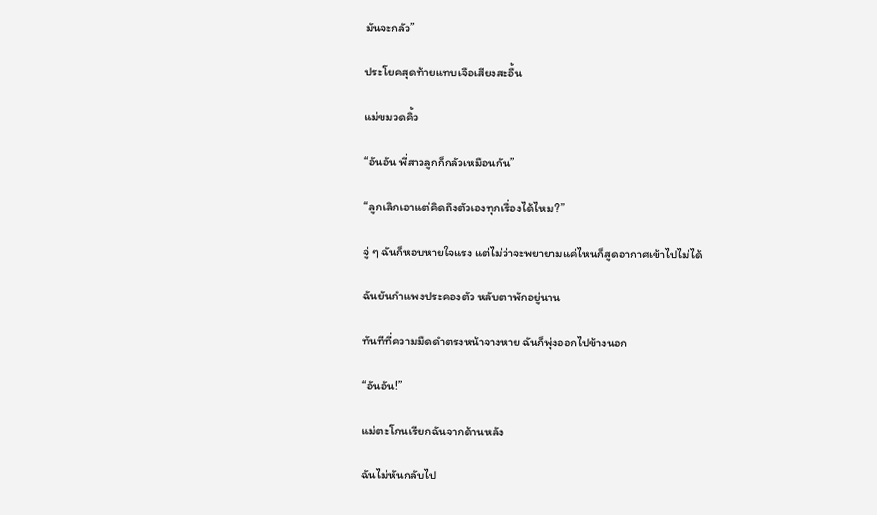มันจะกลัว”

ประโยคสุดท้ายแทบเจือเสียงสะอื้น

แม่ขมวดคิ้ว

“อันอัน พี่สาวลูกก็กลัวเหมือนกัน”

“ลูกเลิกเอาแต่คิดถึงตัวเองทุกเรื่องได้ไหม?”

จู่ ๆ ฉันก็หอบหายใจแรง แต่ไม่ว่าจะพยายามแค่ไหนก็สูดอากาศเข้าไปไม่ได้

ฉันยันกำแพงประคองตัว หลับตาพักอยู่นาน

ทันทีที่ความมืดดำตรงหน้าจางหาย ฉันก็พุ่งออกไปข้างนอก

“อันอัน!”

แม่ตะโกนเรียกฉันจากด้านหลัง

ฉันไม่หันกลับไป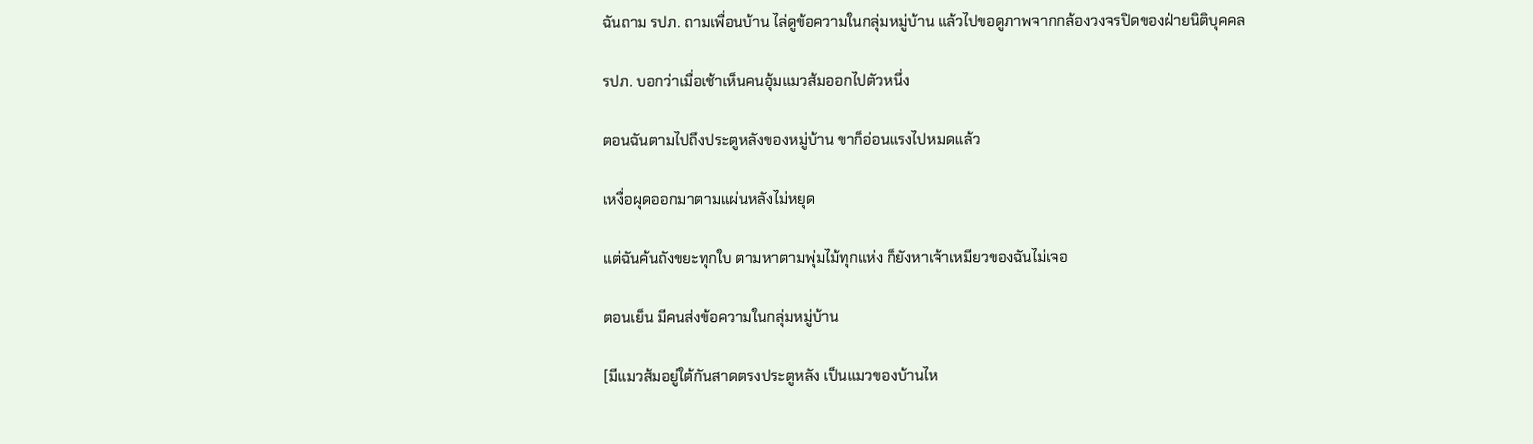ฉันถาม รปภ. ถามเพื่อนบ้าน ไล่ดูข้อความในกลุ่มหมู่บ้าน แล้วไปขอดูภาพจากกล้องวงจรปิดของฝ่ายนิติบุคคล

รปภ. บอกว่าเมื่อเช้าเห็นคนอุ้มแมวส้มออกไปตัวหนึ่ง

ตอนฉันตามไปถึงประตูหลังของหมู่บ้าน ขาก็อ่อนแรงไปหมดแล้ว

เหงื่อผุดออกมาตามแผ่นหลังไม่หยุด

แต่ฉันค้นถังขยะทุกใบ ตามหาตามพุ่มไม้ทุกแห่ง ก็ยังหาเจ้าเหมียวของฉันไม่เจอ

ตอนเย็น มีคนส่งข้อความในกลุ่มหมู่บ้าน

[มีแมวส้มอยู่ใต้กันสาดตรงประตูหลัง เป็นแมวของบ้านไห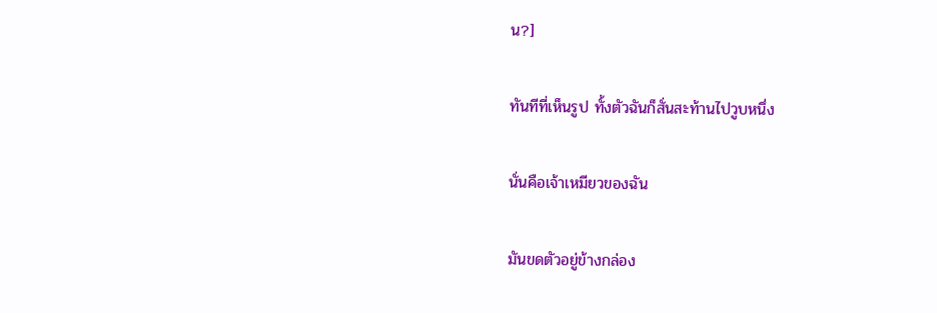น?]

ทันทีที่เห็นรูป ทั้งตัวฉันก็สั่นสะท้านไปวูบหนึ่ง

นั่นคือเจ้าเหมียวของฉัน

มันขดตัวอยู่ข้างกล่อง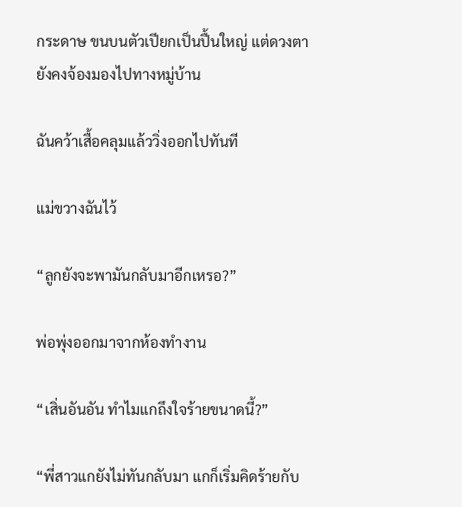กระดาษ ขนบนตัวเปียกเป็นปื้นใหญ่ แต่ดวงตายังคงจ้องมองไปทางหมู่บ้าน

ฉันคว้าเสื้อคลุมแล้ววิ่งออกไปทันที

แม่ขวางฉันไว้

“ลูกยังจะพามันกลับมาอีกเหรอ?”

พ่อพุ่งออกมาจากห้องทำงาน

“เสิ่นอันอัน ทำไมแกถึงใจร้ายขนาดนี้?”

“พี่สาวแกยังไม่ทันกลับมา แกก็เริ่มคิดร้ายกับ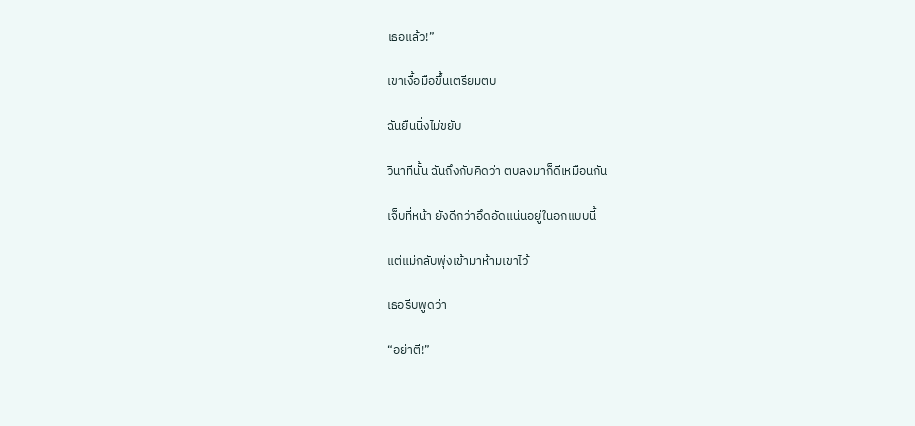เธอแล้ว!”

เขาเงื้อมือขึ้นเตรียมตบ

ฉันยืนนิ่งไม่ขยับ

วินาทีนั้น ฉันถึงกับคิดว่า ตบลงมาก็ดีเหมือนกัน

เจ็บที่หน้า ยังดีกว่าอึดอัดแน่นอยู่ในอกแบบนี้

แต่แม่กลับพุ่งเข้ามาห้ามเขาไว้

เธอรีบพูดว่า

“อย่าตี!”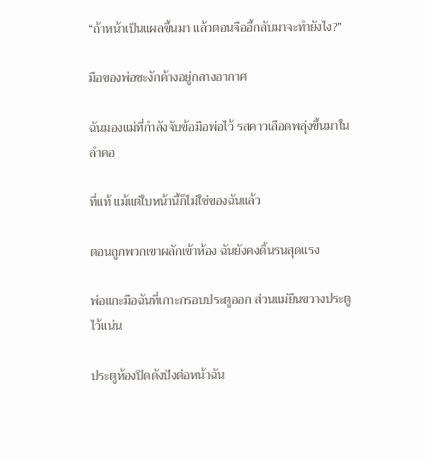“ถ้าหน้าเป็นแผลขึ้นมา แล้วตอนจืออี้กลับมาจะทำยังไง?”

มือของพ่อชะงักค้างอยู่กลางอากาศ

ฉันมองแม่ที่กำลังจับข้อมือพ่อไว้ รสคาวเลือดพลุ่งขึ้นมาในลำคอ

ที่แท้ แม้แต่ใบหน้านี้ก็ไม่ใช่ของฉันแล้ว

ตอนถูกพวกเขาผลักเข้าห้อง ฉันยังคงดิ้นรนสุดแรง

พ่อแกะมือฉันที่เกาะกรอบประตูออก ส่วนแม่ยืนขวางประตูไว้แน่น

ประตูห้องปิดดังปังต่อหน้าฉัน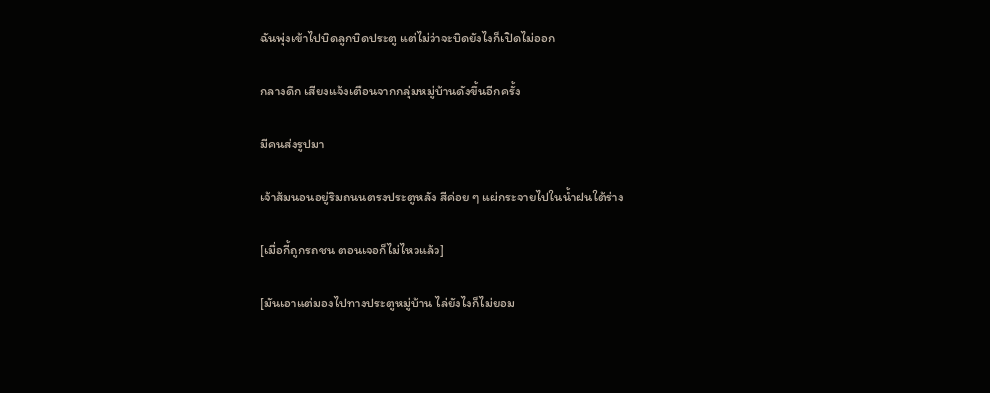ฉันพุ่งเข้าไปบิดลูกบิดประตู แต่ไม่ว่าจะบิดยังไงก็เปิดไม่ออก

กลางดึก เสียงแจ้งเตือนจากกลุ่มหมู่บ้านดังขึ้นอีกครั้ง

มีคนส่งรูปมา

เจ้าส้มนอนอยู่ริมถนนตรงประตูหลัง สีค่อย ๆ แผ่กระจายไปในน้ำฝนใต้ร่าง

[เมื่อกี้ถูกรถชน ตอนเจอก็ไม่ไหวแล้ว]

[มันเอาแต่มองไปทางประตูหมู่บ้าน ไล่ยังไงก็ไม่ยอม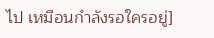ไป เหมือนกำลังรอใครอยู่]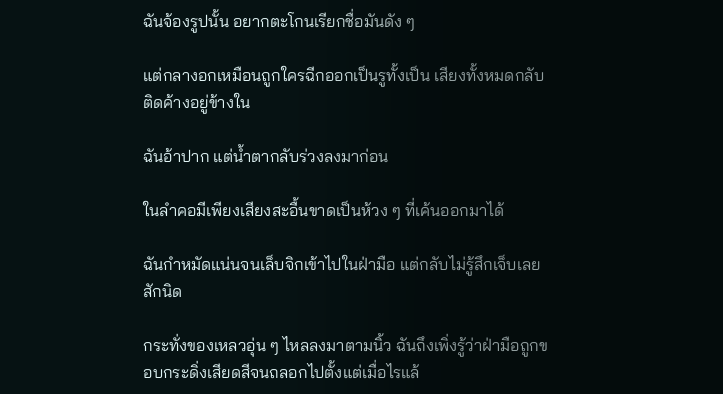ฉันจ้องรูปนั้น อยากตะโกนเรียกชื่อมันดัง ๆ

แต่กลางอกเหมือนถูกใครฉีกออกเป็นรูทั้งเป็น เสียงทั้งหมดกลับติดค้างอยู่ข้างใน

ฉันอ้าปาก แต่น้ำตากลับร่วงลงมาก่อน

ในลำคอมีเพียงเสียงสะอื้นขาดเป็นห้วง ๆ ที่เค้นออกมาได้

ฉันกำหมัดแน่นจนเล็บจิกเข้าไปในฝ่ามือ แต่กลับไม่รู้สึกเจ็บเลยสักนิด

กระทั่งของเหลวอุ่น ๆ ไหลลงมาตามนิ้ว ฉันถึงเพิ่งรู้ว่าฝ่ามือถูกขอบกระดิ่งเสียดสีจนถลอกไปตั้งแต่เมื่อไรแล้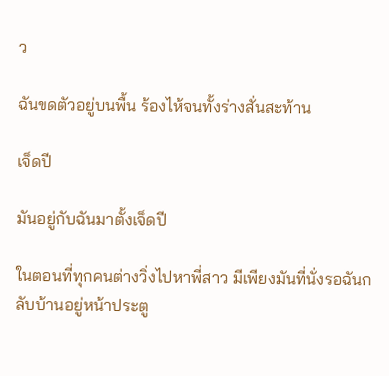ว

ฉันขดตัวอยู่บนพื้น ร้องไห้จนทั้งร่างสั่นสะท้าน

เจ็ดปี

มันอยู่กับฉันมาตั้งเจ็ดปี

ในตอนที่ทุกคนต่างวิ่งไปหาพี่สาว มีเพียงมันที่นั่งรอฉันกลับบ้านอยู่หน้าประตู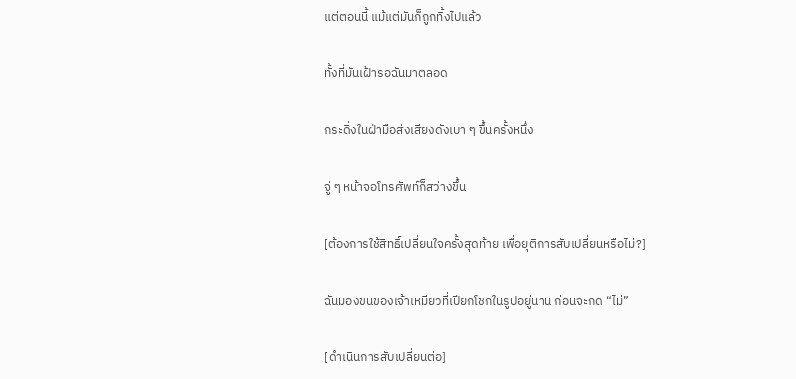แต่ตอนนี้ แม้แต่มันก็ถูกทิ้งไปแล้ว

ทั้งที่มันเฝ้ารอฉันมาตลอด

กระดิ่งในฝ่ามือส่งเสียงดังเบา ๆ ขึ้นครั้งหนึ่ง

จู่ ๆ หน้าจอโทรศัพท์ก็สว่างขึ้น

[ต้องการใช้สิทธิ์เปลี่ยนใจครั้งสุดท้าย เพื่อยุติการสับเปลี่ยนหรือไม่?]

ฉันมองขนของเจ้าเหมียวที่เปียกโชกในรูปอยู่นาน ก่อนจะกด “ไม่”

[ดำเนินการสับเปลี่ยนต่อ]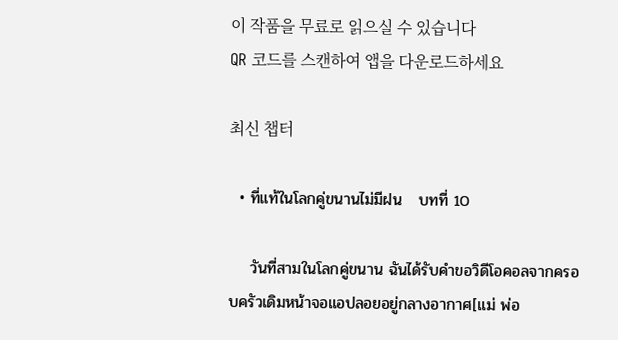이 작품을 무료로 읽으실 수 있습니다
QR 코드를 스캔하여 앱을 다운로드하세요

최신 챕터

  • ที่แท้ในโลกคู่ขนานไม่มีฝน   บทที่ 10

    วันที่สามในโลกคู่ขนาน ฉันได้รับคำขอวิดีโอคอลจากครอบครัวเดิมหน้าจอแอปลอยอยู่กลางอากาศ[แม่ พ่อ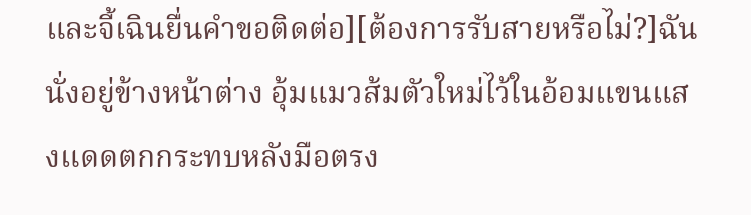และจี้เฉินยื่นคำขอติดต่อ][ต้องการรับสายหรือไม่?]ฉันนั่งอยู่ข้างหน้าต่าง อุ้มแมวส้มตัวใหม่ไว้ในอ้อมแขนแสงแดดตกกระทบหลังมือตรง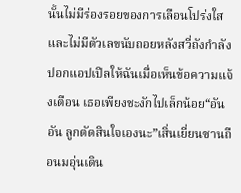นั้นไม่มีร่องรอยของการเลือนโปร่งใส และไม่มีตัวเลขนับถอยหลังสวี่ถังกำลังปอกแอปเปิลให้ฉันเมื่อเห็นข้อความแจ้งเตือน เธอเพียงชะงักไปเล็กน้อย“อันอัน ลูกตัดสินใจเองนะ”เสิ่นเยี่ยนซานถือนมอุ่นเดิน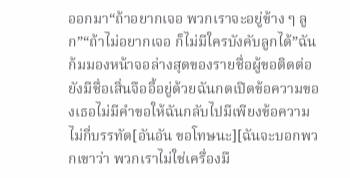ออกมา“ถ้าอยากเจอ พวกเราจะอยู่ข้าง ๆ ลูก”“ถ้าไม่อยากเจอ ก็ไม่มีใครบังคับลูกได้”ฉันก้มมองหน้าจอล่างสุดของรายชื่อผู้ขอติดต่อ ยังมีชื่อเสิ่นจืออี้อยู่ด้วยฉันกดเปิดข้อความของเธอไม่มีคำขอให้ฉันกลับไปมีเพียงข้อความไม่กี่บรรทัด[อันอัน ขอโทษนะ][ฉันจะบอกพวกเขาว่า พวกเราไม่ใช่เครื่องมื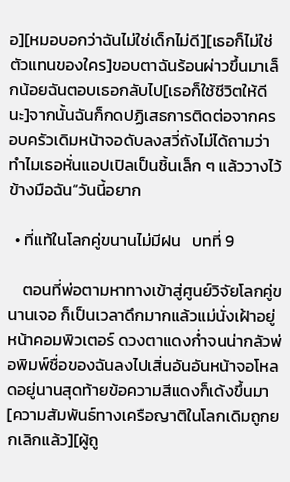อ][หมอบอกว่าฉันไม่ใช่เด็กไม่ดี][เธอก็ไม่ใช่ตัวแทนของใคร]ขอบตาฉันร้อนผ่าวขึ้นมาเล็กน้อยฉันตอบเธอกลับไป[เธอก็ใช้ชีวิตให้ดีนะ]จากนั้นฉันก็กดปฏิเสธการติดต่อจากครอบครัวเดิมหน้าจอดับลงสวี่ถังไม่ได้ถามว่าทำไมเธอหั่นแอปเปิลเป็นชิ้นเล็ก ๆ แล้ววางไว้ข้างมือฉัน“วันนี้อยาก

  • ที่แท้ในโลกคู่ขนานไม่มีฝน   บทที่ 9

    ตอนที่พ่อตามหาทางเข้าสู่ศูนย์วิจัยโลกคู่ขนานเจอ ก็เป็นเวลาดึกมากแล้วแม่นั่งเฝ้าอยู่หน้าคอมพิวเตอร์ ดวงตาแดงก่ำจนน่ากลัวพ่อพิมพ์ชื่อของฉันลงไปเสิ่นอันอันหน้าจอโหลดอยู่นานสุดท้ายข้อความสีแดงก็เด้งขึ้นมา[ความสัมพันธ์ทางเครือญาติในโลกเดิมถูกยกเลิกแล้ว][ผู้ถู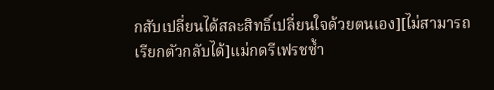กสับเปลี่ยนได้สละสิทธิ์เปลี่ยนใจด้วยตนเอง][ไม่สามารถเรียกตัวกลับได้]แม่กดรีเฟรชซ้ำ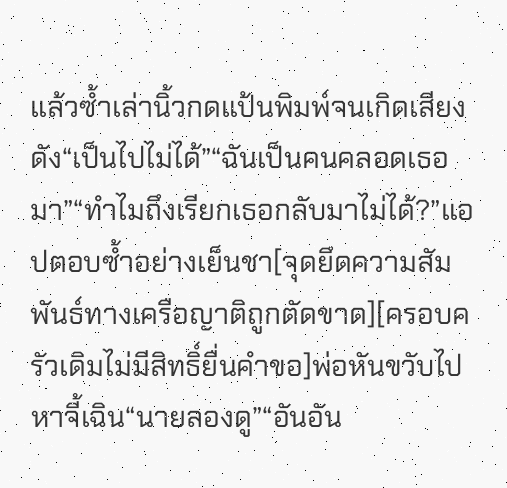แล้วซ้ำเล่านิ้วกดแป้นพิมพ์จนเกิดเสียงดัง“เป็นไปไม่ได้”“ฉันเป็นคนคลอดเธอมา”“ทำไมถึงเรียกเธอกลับมาไม่ได้?”แอปตอบซ้ำอย่างเย็นชา[จุดยึดความสัมพันธ์ทางเครือญาติถูกตัดขาด][ครอบครัวเดิมไม่มีสิทธิ์ยื่นคำขอ]พ่อหันขวับไปหาจี้เฉิน“นายลองดู”“อันอัน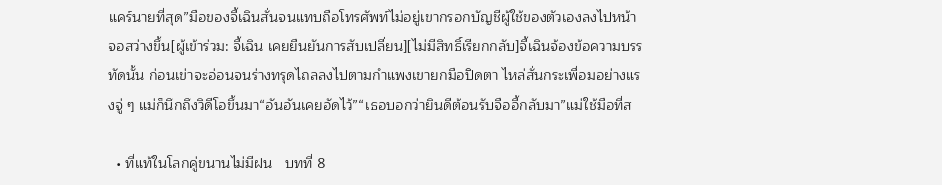แคร์นายที่สุด”มือของจี้เฉินสั่นจนแทบถือโทรศัพท์ไม่อยู่เขากรอกบัญชีผู้ใช้ของตัวเองลงไปหน้าจอสว่างขึ้น[ผู้เข้าร่วม: จี้เฉิน เคยยืนยันการสับเปลี่ยน][ไม่มีสิทธิ์เรียกกลับ]จี้เฉินจ้องข้อความบรรทัดนั้น ก่อนเข่าจะอ่อนจนร่างทรุดไถลลงไปตามกำแพงเขายกมือปิดตา ไหล่สั่นกระเพื่อมอย่างแรงจู่ ๆ แม่ก็นึกถึงวิดีโอขึ้นมา“อันอันเคยอัดไว้”“เธอบอกว่ายินดีต้อนรับจืออี้กลับมา”แม่ใช้มือที่ส

  • ที่แท้ในโลกคู่ขนานไม่มีฝน   บทที่ 8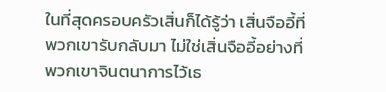ในที่สุดครอบครัวเสิ่นก็ได้รู้ว่า เสิ่นจืออี้ที่พวกเขารับกลับมา ไม่ใช่เสิ่นจืออี้อย่างที่พวกเขาจินตนาการไว้เธ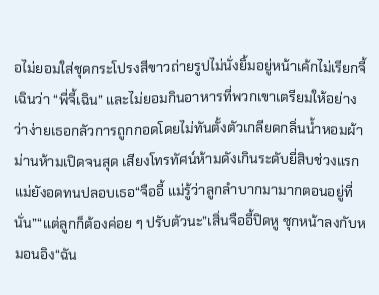อไม่ยอมใส่ชุดกระโปรงสีขาวถ่ายรูปไม่นั่งยิ้มอยู่หน้าเค้กไม่เรียกจี้เฉินว่า “พี่จี้เฉิน” และไม่ยอมกินอาหารที่พวกเขาเตรียมให้อย่างว่าง่ายเธอกลัวการถูกกอดโดยไม่ทันตั้งตัวเกลียดกลิ่นน้ำหอมผ้าม่านห้ามเปิดจนสุด เสียงโทรทัศน์ห้ามดังเกินระดับยี่สิบช่วงแรกแม่ยังอดทนปลอบเธอ“จืออี้ แม่รู้ว่าลูกลำบากมามากตอนอยู่ที่นั่น”“แต่ลูกก็ต้องค่อย ๆ ปรับตัวนะ”เสิ่นจืออี้ปิดหู ซุกหน้าลงกับหมอนอิง“ฉัน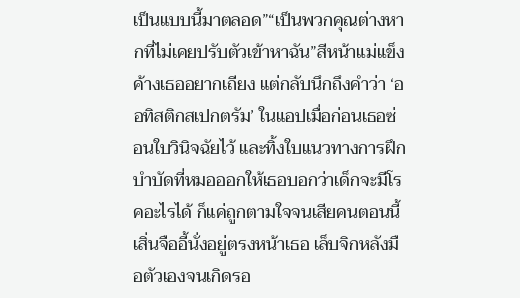เป็นแบบนี้มาตลอด”“เป็นพวกคุณต่างหากที่ไม่เคยปรับตัวเข้าหาฉัน”สีหน้าแม่แข็งค้างเธออยากเถียง แต่กลับนึกถึงคำว่า ‘ออทิสติกสเปกตรัม’ ในแอปเมื่อก่อนเธอซ่อนใบวินิจฉัยไว้ และทิ้งใบแนวทางการฝึกบำบัดที่หมอออกให้เธอบอกว่าเด็กจะมีโรคอะไรได้ ก็แค่ถูกตามใจจนเสียคนตอนนี้เสิ่นจืออี้นั่งอยู่ตรงหน้าเธอ เล็บจิกหลังมือตัวเองจนเกิดรอ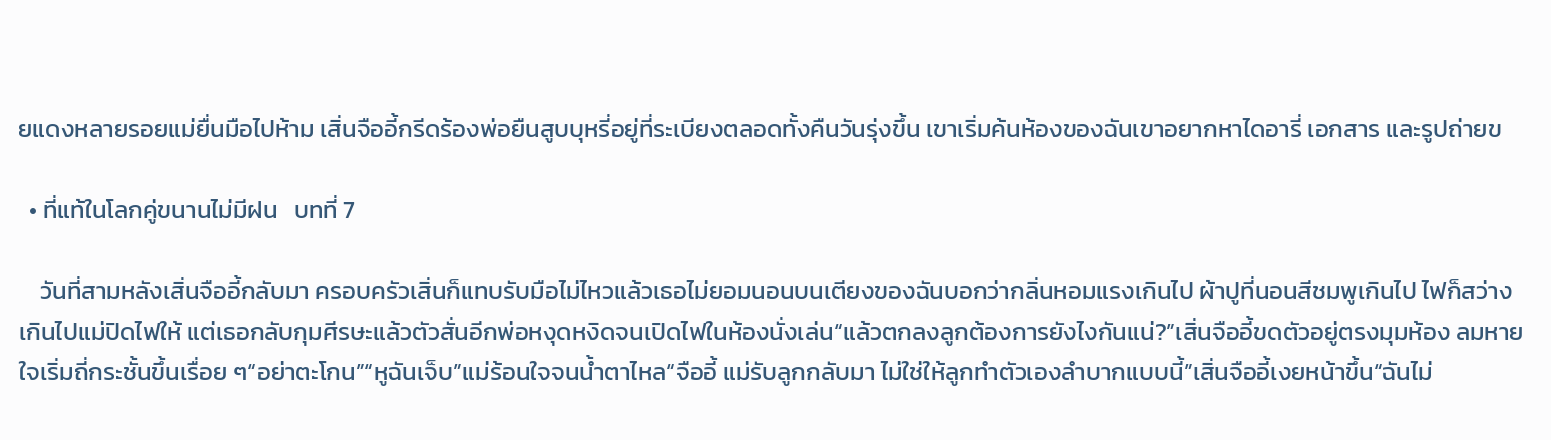ยแดงหลายรอยแม่ยื่นมือไปห้าม เสิ่นจืออี้กรีดร้องพ่อยืนสูบบุหรี่อยู่ที่ระเบียงตลอดทั้งคืนวันรุ่งขึ้น เขาเริ่มค้นห้องของฉันเขาอยากหาไดอารี่ เอกสาร และรูปถ่ายข

  • ที่แท้ในโลกคู่ขนานไม่มีฝน   บทที่ 7

    วันที่สามหลังเสิ่นจืออี้กลับมา ครอบครัวเสิ่นก็แทบรับมือไม่ไหวแล้วเธอไม่ยอมนอนบนเตียงของฉันบอกว่ากลิ่นหอมแรงเกินไป ผ้าปูที่นอนสีชมพูเกินไป ไฟก็สว่างเกินไปแม่ปิดไฟให้ แต่เธอกลับกุมศีรษะแล้วตัวสั่นอีกพ่อหงุดหงิดจนเปิดไฟในห้องนั่งเล่น“แล้วตกลงลูกต้องการยังไงกันแน่?”เสิ่นจืออี้ขดตัวอยู่ตรงมุมห้อง ลมหายใจเริ่มถี่กระชั้นขึ้นเรื่อย ๆ“อย่าตะโกน”“หูฉันเจ็บ”แม่ร้อนใจจนน้ำตาไหล“จืออี้ แม่รับลูกกลับมา ไม่ใช่ให้ลูกทำตัวเองลำบากแบบนี้”เสิ่นจืออี้เงยหน้าขึ้น“ฉันไม่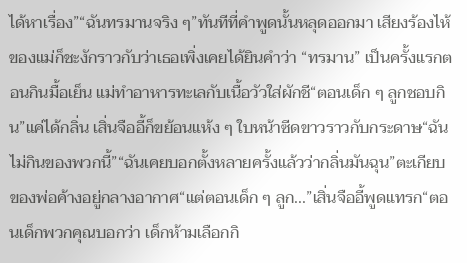ได้หาเรื่อง”“ฉันทรมานจริง ๆ”ทันทีที่คำพูดนั้นหลุดออกมา เสียงร้องไห้ของแม่ก็ชะงักราวกับว่าเธอเพิ่งเคยได้ยินคำว่า “ทรมาน” เป็นครั้งแรกตอนกินมื้อเย็น แม่ทำอาหารทะเลกับเนื้อวัวใส่ผักชี“ตอนเด็ก ๆ ลูกชอบกิน”แค่ได้กลิ่น เสิ่นจืออี้ก็ขย้อนแห้ง ๆ ใบหน้าซีดขาวราวกับกระดาษ“ฉันไม่กินของพวกนี้”“ฉันเคยบอกตั้งหลายครั้งแล้วว่ากลิ่นมันฉุน”ตะเกียบของพ่อค้างอยู่กลางอากาศ“แต่ตอนเด็ก ๆ ลูก...”เสิ่นจืออี้พูดแทรก“ตอนเด็กพวกคุณบอกว่า เด็กห้ามเลือกกิ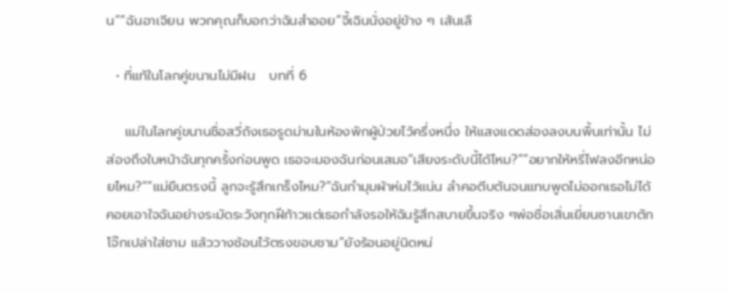น”“ฉันอาเจียน พวกคุณก็บอกว่าฉันสำออย”จี้เฉินนั่งอยู่ข้าง ๆ เส้นเลื

  • ที่แท้ในโลกคู่ขนานไม่มีฝน   บทที่ 6

    แม่ในโลกคู่ขนานชื่อสวี่ถังเธอรูดม่านในห้องพักผู้ป่วยไว้ครึ่งหนึ่ง ให้แสงแดดส่องลงบนพื้นเท่านั้น ไม่ส่องถึงใบหน้าฉันทุกครั้งก่อนพูด เธอจะมองฉันก่อนเสมอ“เสียงระดับนี้ได้ไหม?”“อยากให้หรี่ไฟลงอีกหน่อยไหม?”“แม่ยืนตรงนี้ ลูกจะรู้สึกเกร็งไหม?”ฉันกำมุมผ้าห่มไว้แน่น ลำคอตีบตันจนแทบพูดไม่ออกเธอไม่ได้คอยเอาใจฉันอย่างระมัดระวังทุกฝีก้าวแต่เธอกำลังรอให้ฉันรู้สึกสบายขึ้นจริง ๆพ่อชื่อเสิ่นเยี่ยนซานเขาตักโจ๊กเปล่าใส่ชาม แล้ววางช้อนไว้ตรงขอบชาม“ยังร้อนอยู่นิดหน่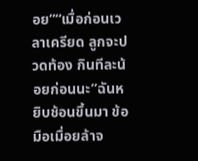อย”“เมื่อก่อนเวลาเครียด ลูกจะปวดท้อง กินทีละน้อยก่อนนะ”ฉันหยิบช้อนขึ้นมา ข้อมือเมื่อยล้าจ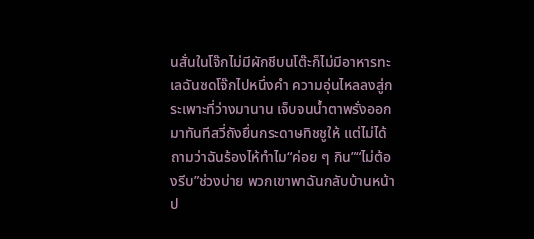นสั่นในโจ๊กไม่มีผักชีบนโต๊ะก็ไม่มีอาหารทะเลฉันซดโจ๊กไปหนึ่งคำ ความอุ่นไหลลงสู่กระเพาะที่ว่างมานาน เจ็บจนน้ำตาพรั่งออกมาทันทีสวี่ถังยื่นกระดาษทิชชูให้ แต่ไม่ได้ถามว่าฉันร้องไห้ทำไม“ค่อย ๆ กิน”“ไม่ต้องรีบ”ช่วงบ่าย พวกเขาพาฉันกลับบ้านหน้าป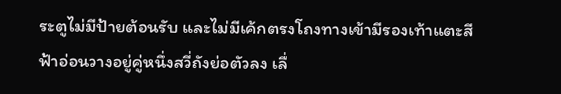ระตูไม่มีป้ายต้อนรับ และไม่มีเค้กตรงโถงทางเข้ามีรองเท้าแตะสีฟ้าอ่อนวางอยู่คู่หนึ่งสวี่ถังย่อตัวลง เลื่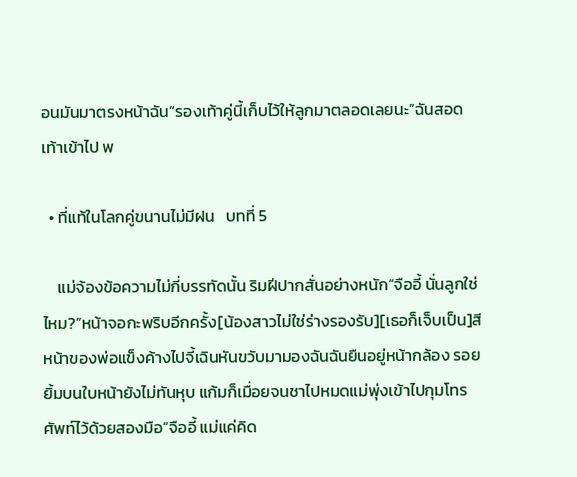อนมันมาตรงหน้าฉัน“รองเท้าคู่นี้เก็บไว้ให้ลูกมาตลอดเลยนะ”ฉันสอดเท้าเข้าไป พ

  • ที่แท้ในโลกคู่ขนานไม่มีฝน   บทที่ 5

    แม่จ้องข้อความไม่กี่บรรทัดนั้น ริมฝีปากสั่นอย่างหนัก“จืออี้ นั่นลูกใช่ไหม?”หน้าจอกะพริบอีกครั้ง[น้องสาวไม่ใช่ร่างรองรับ][เธอก็เจ็บเป็น]สีหน้าของพ่อแข็งค้างไปจี้เฉินหันขวับมามองฉันฉันยืนอยู่หน้ากล้อง รอยยิ้มบนใบหน้ายังไม่ทันหุบ แก้มก็เมื่อยจนชาไปหมดแม่พุ่งเข้าไปกุมโทรศัพท์ไว้ด้วยสองมือ“จืออี้ แม่แค่คิด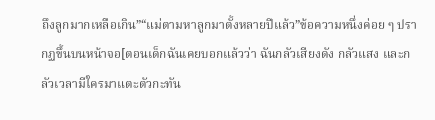ถึงลูกมากเหลือเกิน”“แม่ตามหาลูกมาตั้งหลายปีแล้ว”ข้อความหนึ่งค่อย ๆ ปรากฏขึ้นบนหน้าจอ[ตอนเด็กฉันเคยบอกแล้วว่า ฉันกลัวเสียงดัง กลัวแสง และกลัวเวลามีใครมาแตะตัวกะทัน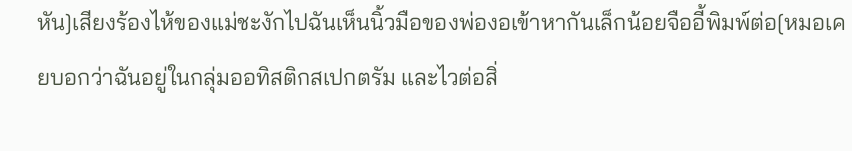หัน]เสียงร้องไห้ของแม่ชะงักไปฉันเห็นนิ้วมือของพ่องอเข้าหากันเล็กน้อยจืออี้พิมพ์ต่อ[หมอเคยบอกว่าฉันอยู่ในกลุ่มออทิสติกสเปกตรัม และไวต่อสิ่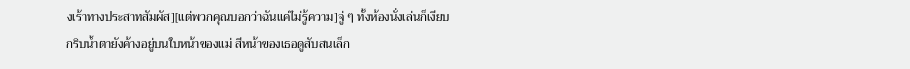งเร้าทางประสาทสัมผัส][แต่พวกคุณบอกว่าฉันแค่ไม่รู้ความ]จู่ ๆ ทั้งห้องนั่งเล่นก็เงียบกริบน้ำตายังค้างอยู่บนใบหน้าของแม่ สีหน้าของเธอดูสับสนเล็ก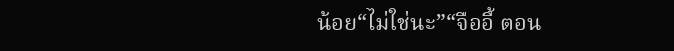น้อย“ไม่ใช่นะ”“จืออี้ ตอน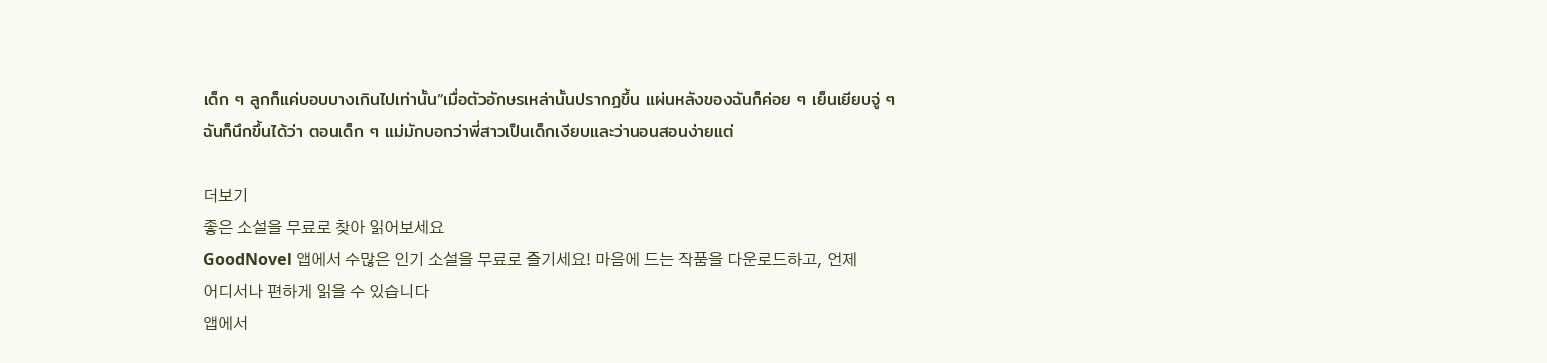เด็ก ๆ ลูกก็แค่บอบบางเกินไปเท่านั้น”เมื่อตัวอักษรเหล่านั้นปรากฏขึ้น แผ่นหลังของฉันก็ค่อย ๆ เย็นเยียบจู่ ๆ ฉันก็นึกขึ้นได้ว่า ตอนเด็ก ๆ แม่มักบอกว่าพี่สาวเป็นเด็กเงียบและว่านอนสอนง่ายแต่

더보기
좋은 소설을 무료로 찾아 읽어보세요
GoodNovel 앱에서 수많은 인기 소설을 무료로 즐기세요! 마음에 드는 작품을 다운로드하고, 언제 어디서나 편하게 읽을 수 있습니다
앱에서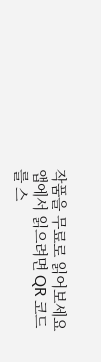작품을 무료로 읽어보세요
앱에서 읽으려면 QR 코드를 스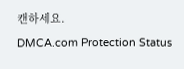캔하세요.
DMCA.com Protection Status